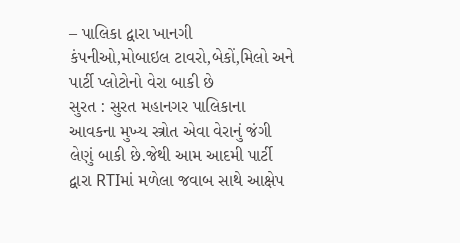– પાલિકા દ્વારા ખાનગી કંપનીઓ,મોબાઇલ ટાવરો,બેકોં,મિલો અને પાર્ટી પ્લોટોનો વેરા બાકી છે
સુરત : સુરત મહાનગર પાલિકાના આવકના મુખ્ય સ્ત્રોત એવા વેરાનું જંગી લેણું બાકી છે.જેથી આમ આદમી પાર્ટી દ્વારા RTIમાં મળેલા જવાબ સાથે આક્ષેપ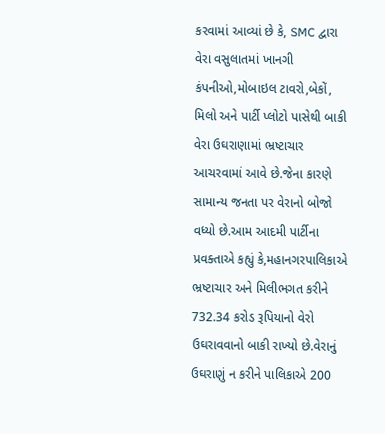કરવામાં આવ્યાં છે કે, SMC દ્વારા વેરા વસુલાતમાં ખાનગી કંપનીઓ,મોબાઇલ ટાવરો,બેકોં, મિલો અને પાર્ટી પ્લોટો પાસેથી બાકી વેરા ઉઘરાણામાં ભ્રષ્ટાચાર આચરવામાં આવે છે.જેના કારણે સામાન્ય જનતા પર વેરાનો બોજો વધ્યો છે.આમ આદમી પાર્ટીના પ્રવક્તાએ કહ્યું કે,મહાનગરપાલિકાએ ભ્રષ્ટાચાર અને મિલીભગત કરીને 732.34 કરોડ રૂપિયાનો વેરો ઉઘરાવવાનો બાકી રાખ્યો છે.વેરાનું ઉઘરાણું ન કરીને પાલિકાએ 200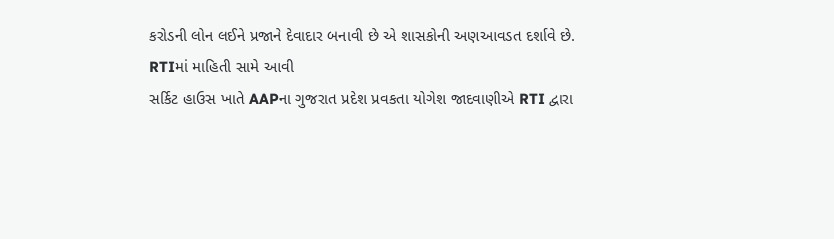કરોડની લોન લઈને પ્રજાને દેવાદાર બનાવી છે એ શાસકોની અણઆવડત દર્શાવે છે.
RTIમાં માહિતી સામે આવી
સર્કિટ હાઉસ ખાતે AAPના ગુજરાત પ્રદેશ પ્રવકતા યોગેશ જાદવાણીએ RTI દ્વારા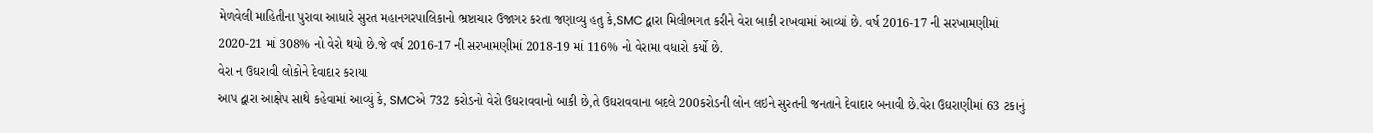મેળવેલી માહિતીના પુરાવા આધારે સુરત મહાનગરપાલિકાનો ભ્રષ્ટાચાર ઉજાગર કરતા જણાવ્યુ હતુ કે,SMC દ્વારા મિલીભગત કરીને વેરા બાકી રાખવામાં આવ્યાં છે. વર્ષ 2016-17 ની સરખામણીમાં 2020-21 માં 308% નો વેરો થયો છે.જે વર્ષ 2016-17 ની સરખામણીમાં 2018-19 માં 116% નો વેરામા વધારો કર્યો છે.
વેરા ન ઉઘરાવી લોકોને દેવાદાર કરાયા
આપ દ્વારા આક્ષેપ સાથે કહેવામાં આવ્યું કે, SMCએ 732 કરોડનો વેરો ઉઘરાવવાનો બાકી છે,તે ઉઘરાવવાના બદલે 200કરોડની લોન લઇને સુરતની જનતાને દેવાદાર બનાવી છે.વેરા ઉઘરાણીમાં 63 ટકાનું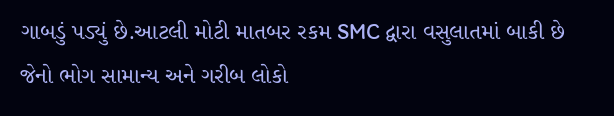ગાબડું પડ્યું છે.આટલી મોટી માતબર રકમ SMC દ્વારા વસુલાતમાં બાકી છે જેનો ભોગ સામાન્ય અને ગરીબ લોકો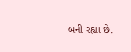બની રહ્યા છે.